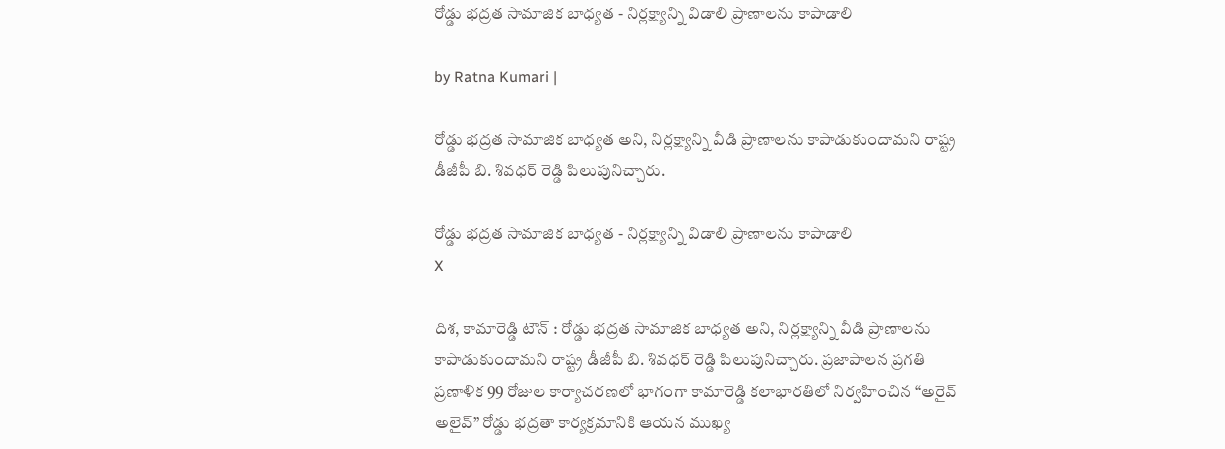రోడ్డు భద్రత సామాజిక బాధ్యత - నిర్లక్ష్యాన్ని విడాలి ప్రాణాలను కాపాడాలి

by Ratna Kumari |

రోడ్డు భద్రత సామాజిక బాధ్యత అని, నిర్లక్ష్యాన్ని వీడి ప్రాణాలను కాపాడుకుందామని రాష్ట్ర డీజీపీ బి. శివధర్ రెడ్డి పిలుపునిచ్చారు.

రోడ్డు భద్రత సామాజిక బాధ్యత - నిర్లక్ష్యాన్ని విడాలి ప్రాణాలను కాపాడాలి
X

దిశ, కామారెడ్డి టౌన్ : రోడ్డు భద్రత సామాజిక బాధ్యత అని, నిర్లక్ష్యాన్ని వీడి ప్రాణాలను కాపాడుకుందామని రాష్ట్ర డీజీపీ బి. శివధర్ రెడ్డి పిలుపునిచ్చారు. ప్రజాపాలన ప్రగతి ప్రణాళిక 99 రోజుల కార్యాచరణలో భాగంగా కామారెడ్డి కలాభారతిలో నిర్వహించిన “అరైవ్ అలైవ్” రోడ్డు భద్రతా కార్య‌క్ర‌మానికి ఆయన ముఖ్య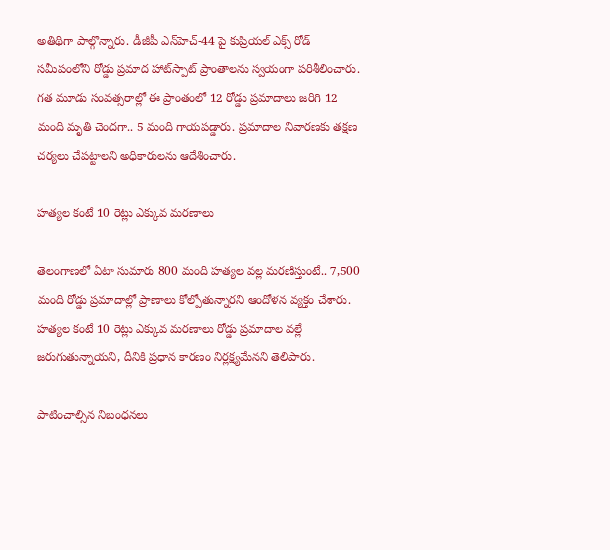అతిథిగా పాల్గొన్నారు. డీజీపీ ఎన్‌హెచ్-44 పై కుప్రియల్ ఎక్స్ రోడ్ సమీపంలోని రోడ్డు ప్రమాద హాట్‌స్పాట్ ప్రాంతాలను స్వయంగా పరిశీలించారు. గత మూడు సంవత్సరాల్లో ఈ ప్రాంతంలో 12 రోడ్డు ప్రమాదాలు జరిగి 12 మంది మృతి చెందగా.. 5 మంది గాయపడ్డారు. ప్రమాదాల నివారణకు తక్షణ చర్యలు చేపట్టాలని అధికారులను ఆదేశించారు.

హత్యల కంటే 10 రెట్లు ఎక్కువ మరణాలు

తెలంగాణలో ఏటా సుమారు 800 మంది హత్యల వల్ల మరణిస్తుంటే.. 7,500 మంది రోడ్డు ప్రమాదాల్లో ప్రాణాలు కోల్పోతున్నారని ఆందోళన వ్యక్తం చేశారు. హత్యల కంటే 10 రెట్లు ఎక్కువ మరణాలు రోడ్డు ప్రమాదాల వల్లే జరుగుతున్నాయని, దీనికి ప్రధాన కారణం నిర్లక్ష్యమేనని తెలిపారు.

పాటించాల్సిన నిబంధనలు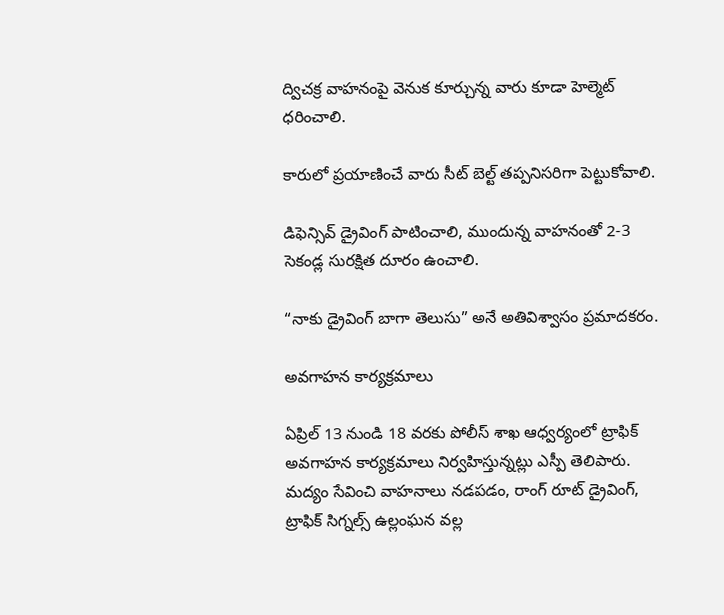ద్విచక్ర వాహనంపై వెనుక కూర్చున్న వారు కూడా హెల్మెట్ ధరించాలి.

కారులో ప్రయాణించే వారు సీట్ బెల్ట్ తప్పనిసరిగా పెట్టుకోవాలి.

డిఫెన్సివ్ డ్రైవింగ్ పాటించాలి, ముందున్న వాహనంతో 2-3 సెకండ్ల సురక్షిత దూరం ఉంచాలి.

“నాకు డ్రైవింగ్ బాగా తెలుసు” అనే అతివిశ్వాసం ప్రమాదకరం.

అవగాహన కార్యక్రమాలు

ఏప్రిల్ 13 నుండి 18 వరకు పోలీస్ శాఖ ఆధ్వర్యంలో ట్రాఫిక్ అవగాహన కార్యక్రమాలు నిర్వహిస్తున్నట్లు ఎస్పీ తెలిపారు. మద్యం సేవించి వాహనాలు నడపడం, రాంగ్ రూట్ డ్రైవింగ్, ట్రాఫిక్ సిగ్నల్స్ ఉల్లంఘన వల్ల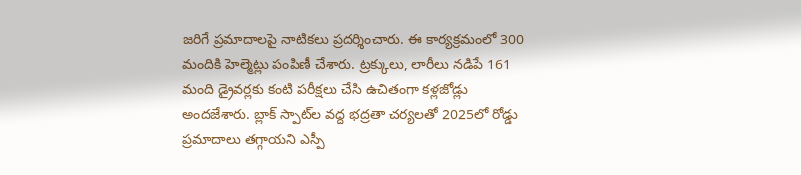జరిగే ప్రమాదాలపై నాటికలు ప్రదర్శించారు. ఈ కార్యక్రమంలో 300 మందికి హెల్మెట్లు పంపిణీ చేశారు. ట్రక్కులు, లారీలు నడిపే 161 మంది డ్రైవర్లకు కంటి పరీక్షలు చేసి ఉచితంగా కళ్లజోడ్లు అందజేశారు. బ్లాక్ స్పాట్‌ల వద్ద భద్రతా చర్యలతో 2025లో రోడ్డు ప్రమాదాలు తగ్గాయని ఎస్పీ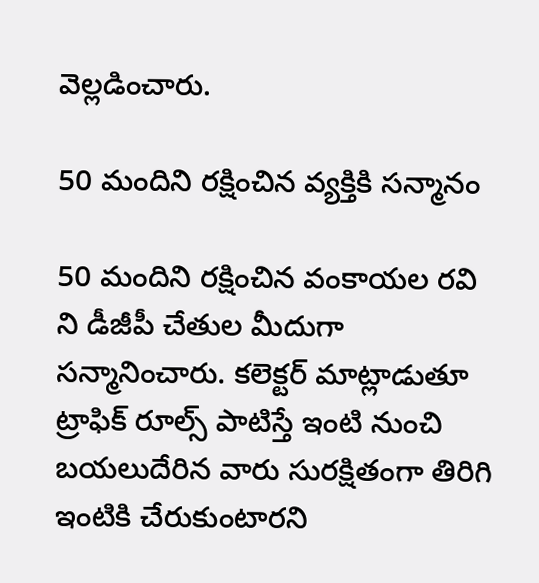వెల్లడించారు.

50 మందిని రక్షించిన వ్యక్తికి సన్మానం

50 మందిని రక్షించిన వంకాయల రవి ని డీజీపీ చేతుల మీదుగా సన్మానించారు. కలెక్టర్ మాట్లాడుతూ ట్రాఫిక్ రూల్స్ పాటిస్తే ఇంటి నుంచి బయలుదేరిన వారు సురక్షితంగా తిరిగి ఇంటికి చేరుకుంటారని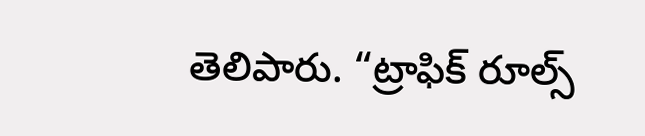తెలిపారు. “ట్రాఫిక్ రూల్స్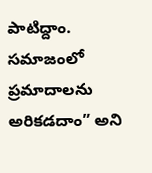పాటిద్దాం. సమాజంలో ప్రమాదాలను అరికడదాం” అని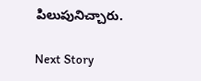పిలుపునిచ్చారు.

Next Story